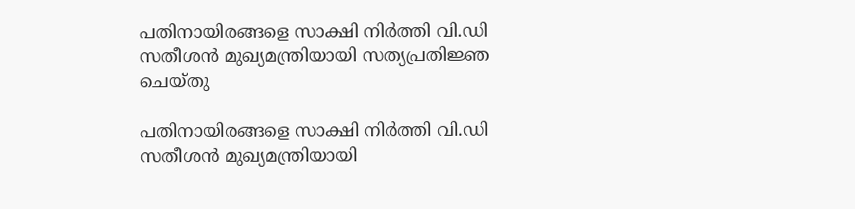പതിനായിരങ്ങളെ സാക്ഷി നിര്‍ത്തി വി.ഡി സതീശന്‍ മുഖ്യമന്ത്രിയായി സത്യപ്രതിജ്ഞ ചെയ്തു

പതിനായിരങ്ങളെ സാക്ഷി നിര്‍ത്തി വി.ഡി സതീശന്‍ മുഖ്യമന്ത്രിയായി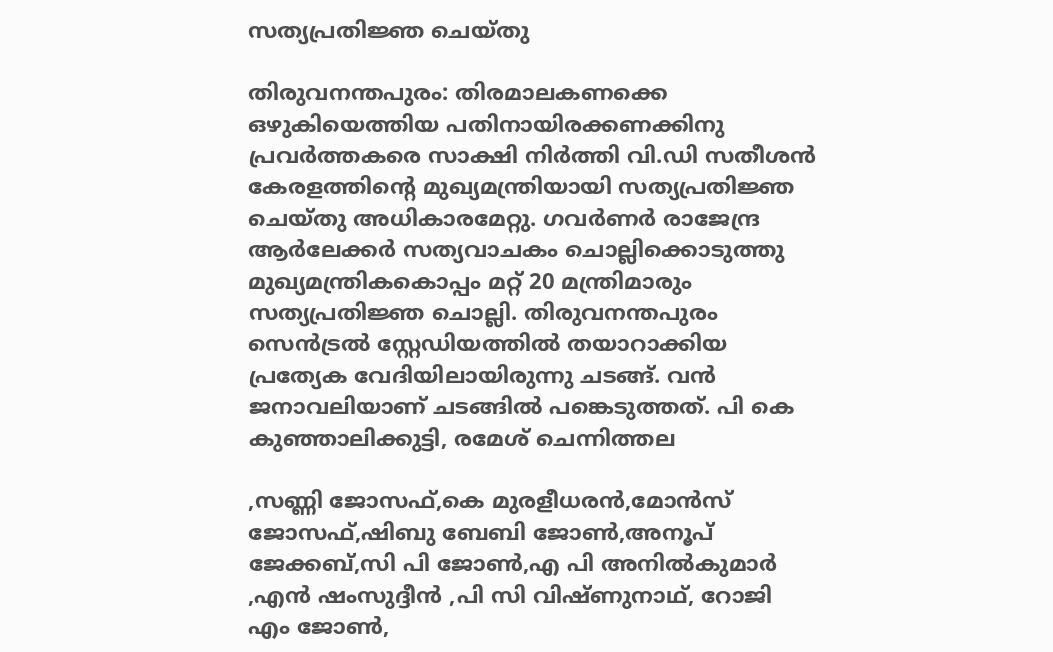സത്യപ്രതിജ്ഞ ചെയ്തു

തിരുവനന്തപുരം: തിരമാലകണക്കെ ഒഴുകിയെത്തിയ പതിനായിരക്കണക്കിനു പ്രവര്‍ത്തകരെ സാക്ഷി നിര്‍ത്തി വി.ഡി സതീശന്‍ കേരളത്തിന്റെ മുഖ്യമന്ത്രിയായി സത്യപ്രതിജ്ഞ ചെയ്തു അധികാരമേറ്റു. ഗവര്‍ണര്‍ രാജേന്ദ്ര ആര്‍ലേക്കര്‍ സത്യവാചകം ചൊല്ലിക്കൊടുത്തു മുഖ്യമന്ത്രികകൊപ്പം മറ്റ് 20 മന്ത്രിമാരും സത്യപ്രതിജ്ഞ ചൊല്ലി. തിരുവനന്തപുരം സെന്‍ട്രല്‍ സ്റ്റേഡിയത്തില്‍ തയാറാക്കിയ പ്രത്യേക വേദിയിലായിരുന്നു ചടങ്ങ്. വന്‍ ജനാവലിയാണ് ചടങ്ങില്‍ പങ്കെടുത്തത്. പി കെ കുഞ്ഞാലിക്കുട്ടി, രമേശ് ചെന്നിത്തല

,സണ്ണി ജോസഫ്,കെ മുരളീധരന്‍,മോന്‍സ് ജോസഫ്,ഷിബു ബേബി ജോണ്‍,അനൂപ് ജേക്കബ്,സി പി ജോണ്‍,എ പി അനില്‍കുമാര്‍ ,എന്‍ ഷംസുദ്ദീന്‍ ,പി സി വിഷ്ണുനാഥ്, റോജി എം ജോണ്‍,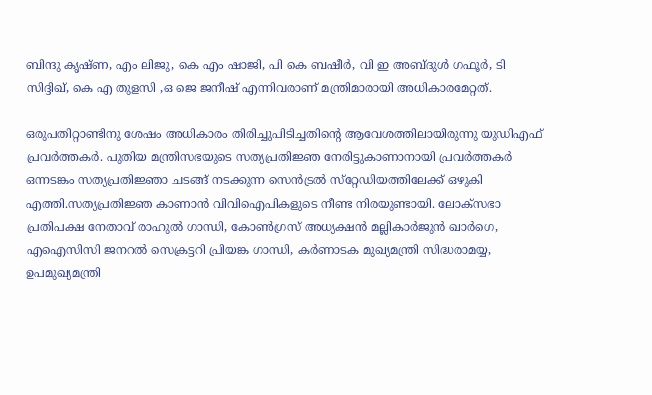ബിന്ദു കൃഷ്ണ, എം ലിജു, കെ എം ഷാജി, പി കെ ബഷീര്‍, വി ഇ അബ്ദുള്‍ ഗഫൂര്‍, ടി സിദ്ദിഖ്, കെ എ തുളസി ,ഒ ജെ ജനീഷ് എന്നിവരാണ് മന്ത്രിമാരായി അധികാരമേറ്റത്.

ഒരുപതിറ്റാണ്ടിനു ശേഷം അധികാരം തിരിച്ചുപിടിച്ചതിന്റെ ആവേശത്തിലായിരുന്നു യുഡിഎഫ് പ്രവര്‍ത്തകര്‍. പുതിയ മന്ത്രിസഭയുടെ സത്യപ്രതിജ്ഞ നേരിട്ടുകാണാനായി പ്രവര്‍ത്തകര്‍ ഒന്നടങ്കം സത്യപ്രതിജ്ഞാ ചടങ്ങ് നടക്കുന്ന സെന്‍ട്രല്‍ സ്‌റ്റേഡിയത്തിലേക്ക് ഒഴുകി എത്തി.സത്യപ്രതിജ്ഞ കാണാന്‍ വിവിഐപികളുടെ നീണ്ട നിരയുണ്ടായി. ലോക്‌സഭാ പ്രതിപക്ഷ നേതാവ് രാഹുല്‍ ഗാന്ധി, കോണ്‍ഗ്രസ് അധ്യക്ഷന്‍ മല്ലികാര്‍ജുന്‍ ഖാര്‍ഗെ, എഐസിസി ജനറല്‍ സെക്രട്ടറി പ്രിയങ്ക ഗാന്ധി, കര്‍ണാടക മുഖ്യമന്ത്രി സിദ്ധരാമയ്യ, ഉപമുഖ്യമന്ത്രി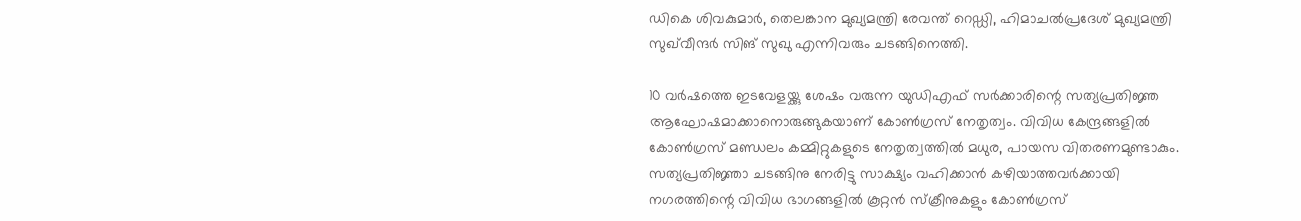ഡികെ ശിവകുമാര്‍, തെലങ്കാന മുഖ്യമന്ത്രി രേവന്ത് റെഡ്ഡി, ഹിമാചല്‍പ്രദേശ് മുഖ്യമന്ത്രി സുഖ്‌വീന്ദര്‍ സിങ് സുഖു എന്നിവരും ചടങ്ങിനെത്തി.

10 വര്‍ഷത്തെ ഇടവേളയ്ക്കു ശേഷം വരുന്ന യുഡിഎഫ് സര്‍ക്കാരിന്റെ സത്യപ്രതിജ്ഞ ആഘോഷമാക്കാനൊരുങ്ങുകയാണ് കോണ്‍ഗ്രസ് നേതൃത്വം. വിവിധ കേന്ദ്രങ്ങളില്‍ കോണ്‍ഗ്രസ് മണ്ഡലം കമ്മിറ്റുകളുടെ നേതൃത്വത്തില്‍ മധുര, പായസ വിതരണമുണ്ടാകും. സത്യപ്രതിജ്ഞാ ചടങ്ങിനു നേരിട്ടു സാക്ഷ്യം വഹിക്കാന്‍ കഴിയാത്തവര്‍ക്കായി നഗരത്തിന്റെ വിവിധ ഭാഗങ്ങളില്‍ കൂറ്റന്‍ സ്‌ക്രീനുകളും കോണ്‍ഗ്രസ്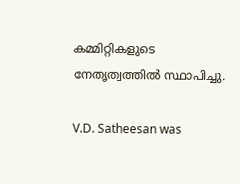കമ്മിറ്റികളുടെ നേതൃത്വത്തില്‍ സ്ഥാപിച്ചു.

V.D. Satheesan was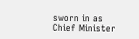sworn in as Chief Minister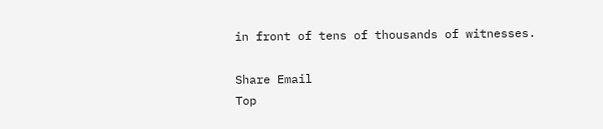in front of tens of thousands of witnesses.

Share Email
Top